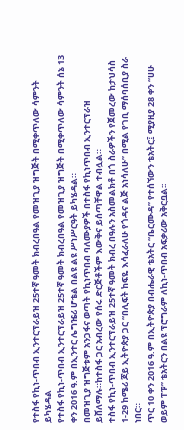የተስፋ የኪነ-ጥበብ ኢንተርፕራይዝ 25ተኛ ዓመት ክብረበዓል የመዝጊያ ዝግጅት በሚቀጥለው ሳምንት ይካሄዳል
የተስፋ የኪነ-ጥበብ ኢንተርፕራይዝ 25ተኛ ዓመት ክብረበዓል የመዝጊያ ዝግጅት በሚቀጥለው ሳምንት ሰኔ 13 ቀን 2016 ዓ.ም በኢንተር ሌግዤሪ ሆቴል በልዩ ልዩ ሥነሥርዓት ይካሄዳል።
በመዝጊያ ዝግጅቱም አንጋፋና ወጣት የኪነጥበብ ባለሙያዎች በተስፋ የኪነጥበብ ኢንተርፕራዝ ይሸለማሉ።ከተስፋ ጋር አብረው የሰሩ ድርጅቶችም እውቅና ይሰጣቸዋል ተብሏል።
ተስፋ የኪነ-ጥበብ ኢንተርፕራይዝ 25ተኛ ዓመት ክብረ በዓሉን አስመልክቶ በጎ ስራዎችን የጀመረው ከታህሳስ 1-29 ከሜሪ ጆይ ኢትዮጵያ ጋር “በሊፍት ከፍዬ እሳፈራለሁ የጎዳና ልጅ አነሳለሁ” በሚል የገቢ ማሰባሰቢያ ስራ ነበር።
ጥር 10 ቀን 2016 ዓ.ም በኢትዮጵያ በብሔራዊ ቴአትር “ቤርሙዳ” የተሰኘውን ቴአትር፤ ሚያዚያ 28 ቀን “ሀሁ ወይም ፐፑ” ቴአትርን በልዩ ፕሮግራም ለኪነ-ጥበብ አፍቃሪው አቅርቧል፡፡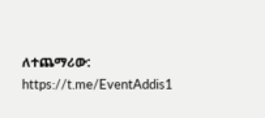ለተጨማሪው: https://t.me/EventAddis1